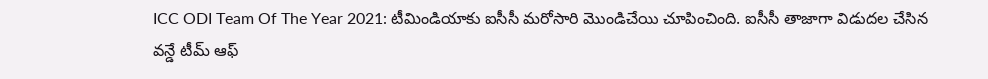ICC ODI Team Of The Year 2021: టీమిండియాకు ఐసీసీ మరోసారి మొండిచేయి చూపించింది. ఐసీసీ తాజాగా విడుదల చేసిన వన్డే టీమ్ ఆఫ్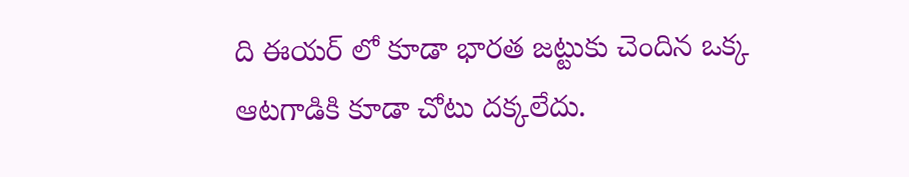ది ఈయర్ లో కూడా భారత జట్టుకు చెందిన ఒక్క ఆటగాడికి కూడా చోటు దక్కలేదు.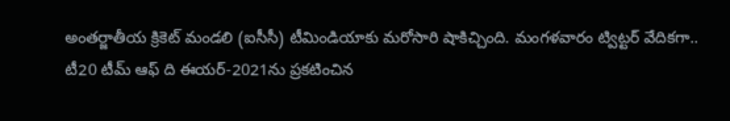అంతర్జాతీయ క్రికెట్ మండలి (ఐసీసీ) టీమిండియాకు మరోసారి షాకిచ్చింది. మంగళవారం ట్విట్టర్ వేదికగా.. టీ20 టీమ్ ఆఫ్ ది ఈయర్-2021ను ప్రకటించిన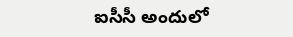ఐసీసీ అందులో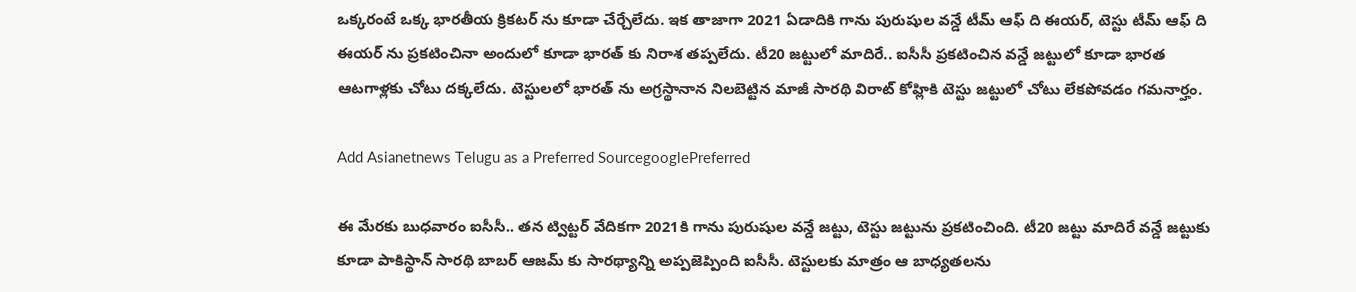ఒక్కరంటే ఒక్క భారతీయ క్రికటర్ ను కూడా చేర్చేలేదు. ఇక తాజాగా 2021 ఏడాదికి గాను పురుషుల వన్డే టీమ్ ఆఫ్ ది ఈయర్, టెస్టు టీమ్ ఆఫ్ ది ఈయర్ ను ప్రకటించినా అందులో కూడా భారత్ కు నిరాశ తప్పలేదు. టీ20 జట్టులో మాదిరే.. ఐసీసీ ప్రకటించిన వన్డే జట్టులో కూడా భారత ఆటగాళ్లకు చోటు దక్కలేదు. టెస్టులలో భారత్ ను అగ్రస్థానాన నిలబెట్టిన మాజీ సారథి విరాట్ కోహ్లికి టెస్టు జట్టులో చోటు లేకపోవడం గమనార్హం.

Add Asianetnews Telugu as a Preferred SourcegooglePreferred

ఈ మేరకు బుధవారం ఐసీసీ.. తన ట్విట్టర్ వేదికగా 2021కి గాను పురుషుల వన్డే జట్టు, టెస్టు జట్టును ప్రకటించింది. టీ20 జట్టు మాదిరే వన్డే జట్టుకు కూడా పాకిస్థాన్ సారథి బాబర్ ఆజమ్ కు సారథ్యాన్ని అప్పజెప్పింది ఐసీసీ. టెస్టులకు మాత్రం ఆ బాధ్యతలను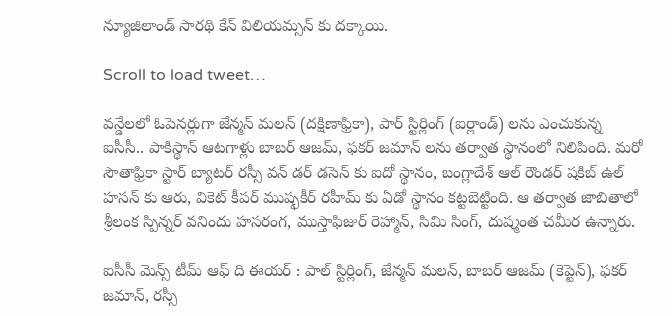న్యూజిలాండ్ సారథి కేన్ విలియమ్సన్ కు దక్కాయి.

Scroll to load tweet…

వన్డేలలో ఓపెనర్లుగా జేన్మన్ మలన్ (దక్షిణాఫ్రికా), పార్ స్టిర్లింగ్ (ఐర్లాండ్) లను ఎంచుకున్న ఐసీసీ.. పాకిస్థాన్ ఆటగాళ్లు బాబర్ ఆజమ్, ఫకర్ జమాన్ లను తర్వాత స్థానంలో నిలిపింది. మరో సౌతాఫ్రికా స్టార్ బ్యాటర్ రస్సీ వన్ డర్ డసెన్ కు ఐదో స్థానం, బంగ్లాదేశ్ ఆల్ రౌండర్ షకిబ్ ఉల్ హసన్ కు ఆరు, వికెట్ కీపర్ ముష్ఫకీర్ రహీమ్ కు ఏడో స్థానం కట్టబెట్టింది. ఆ తర్వాత జాబితాలో శ్రీలంక స్పిన్నర్ వనిందు హసరంగ, ముస్తాఫిజుర్ రెహ్మాన్, సిమి సింగ్, దుష్మంత చమీర ఉన్నారు.

ఐసీసీ మెన్స్ టీమ్ ఆఫ్ ది ఈయర్ : పాల్ స్టిర్లింగ్, జేన్మన్ మలన్, బాబర్ ఆజమ్ (కెప్టెన్), ఫకర్ జమాన్, రస్సీ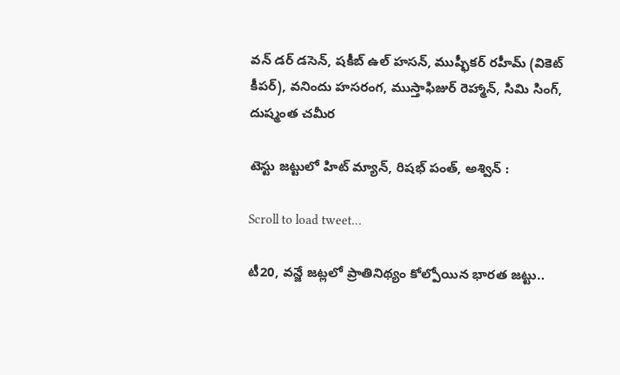వన్ డర్ డసెన్, షకీబ్ ఉల్ హసన్, ముష్ఫీకర్ రహీమ్ (వికెట్ కీపర్), వనిందు హసరంగ, ముస్తాఫిజుర్ రెహ్మాన్, సిమి సింగ్, దుష్మంత చమీర

టెస్టు జట్టులో హిట్ మ్యాన్, రిషభ్ పంత్, అశ్విన్ :

Scroll to load tweet…

టీ20, వన్జే జట్లలో ప్రాతినిథ్యం కోల్పోయిన భారత జట్టు..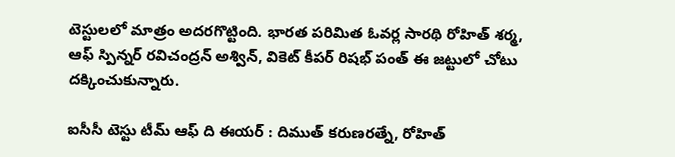టెస్టులలో మాత్రం అదరగొట్టింది. భారత పరిమిత ఓవర్ల సారథి రోహిత్ శర్మ, ఆఫ్ స్పిన్నర్ రవిచంద్రన్ అశ్విన్, వికెట్ కీపర్ రిషభ్ పంత్ ఈ జట్టులో చోటు దక్కించుకున్నారు.

ఐసీసీ టెస్టు టీమ్ ఆఫ్ ది ఈయర్ : దిముత్ కరుణరత్నే, రోహిత్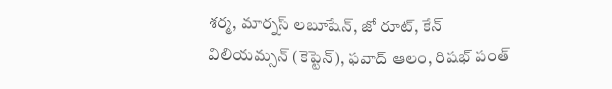శర్మ, మార్నస్ లబూషేన్, జో రూట్, కేన్ విలియమ్సన్ (కెప్టెన్), ఫవాద్ ఆలం, రిషభ్ పంత్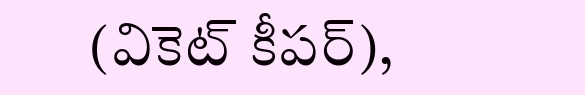(వికెట్ కీపర్),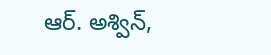ఆర్. అశ్విన్,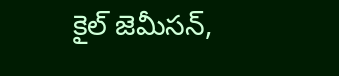కైల్ జెమీసన్,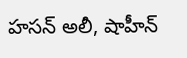హసన్ అలీ, షాహీన్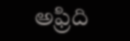అఫ్రిది